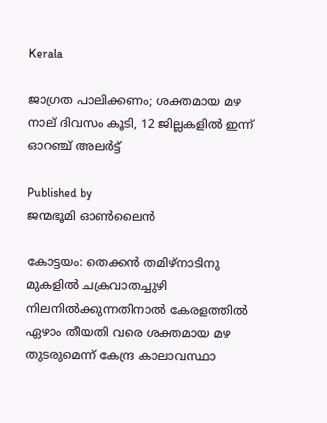Kerala

ജാഗ്രത പാലിക്കണം; ശക്തമായ മഴ നാല് ദിവസം കൂടി, 12 ജില്ലകളില്‍ ഇന്ന് ഓറഞ്ച് അലര്‍ട്ട്

Published by
ജന്മഭൂമി ഓണ്‍ലൈന്‍

കോട്ടയം: തെക്കന്‍ തമിഴ്‌നാടിനു മുകളില്‍ ചക്രവാതച്ചുഴി നിലനില്‍ക്കുന്നതിനാല്‍ കേരളത്തില്‍ ഏഴാം തീയതി വരെ ശക്തമായ മഴ തുടരുമെന്ന് കേന്ദ്ര കാലാവസ്ഥാ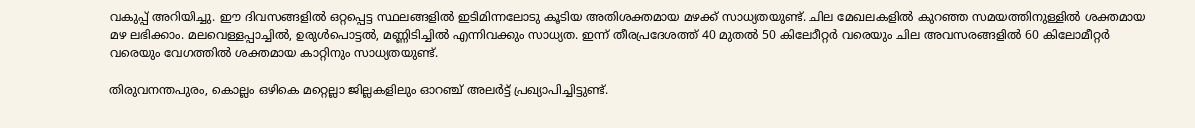വകുപ്പ് അറിയിച്ചു. ഈ ദിവസങ്ങളില്‍ ഒറ്റപ്പെട്ട സ്ഥലങ്ങളില്‍ ഇടിമിന്നലോടു കൂടിയ അതിശക്തമായ മഴക്ക് സാധ്യതയുണ്ട്. ചില മേഖലകളില്‍ കുറഞ്ഞ സമയത്തിനുള്ളില്‍ ശക്തമായ മഴ ലഭിക്കാം. മലവെള്ളപ്പാച്ചില്‍, ഉരുള്‍പൊട്ടല്‍, മണ്ണിടിച്ചില്‍ എന്നിവക്കും സാധ്യത. ഇന്ന് തീരപ്രദേശത്ത് 40 മുതല്‍ 50 കിലോീറ്റര്‍ വരെയും ചില അവസരങ്ങളില്‍ 60 കിലോമീറ്റര്‍ വരെയും വേഗത്തില്‍ ശക്തമായ കാറ്റിനും സാധ്യതയുണ്ട്.

തിരുവനന്തപുരം, കൊല്ലം ഒഴികെ മറ്റെല്ലാ ജില്ലകളിലും ഓറഞ്ച് അലര്‍ട്ട് പ്രഖ്യാപിച്ചിട്ടുണ്ട്.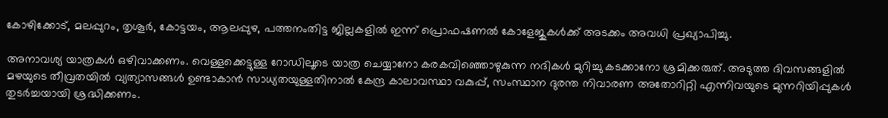കോഴിക്കോട്, മലപ്പുറം, തൃശൂര്‍, കോട്ടയം, ആലപ്പുഴ, പത്തനംതിട്ട ജില്ലകളില്‍ ഇന്ന് പ്രൊഫഷണല്‍ കോളേജുകള്‍ക്ക് അടക്കം അവധി പ്രഖ്യാപിച്ചു.

അനാവശ്യ യാത്രകള്‍ ഒഴിവാക്കണം. വെള്ളക്കെട്ടുള്ള റോഡിലൂടെ യാത്ര ചെയ്യാനോ കരകവിഞ്ഞൊഴുകുന്ന നദികള്‍ മുറിച്ചു കടക്കാനോ ശ്രമിക്കരുത്. അടുത്ത ദിവസങ്ങളില്‍ മഴയുടെ തീവ്രതയില്‍ വ്യത്യാസങ്ങള്‍ ഉണ്ടാകാന്‍ സാധ്യതയുള്ളതിനാല്‍ കേന്ദ്ര കാലാവസ്ഥാ വകുപ്പ്, സംസ്ഥാന ദുരന്ത നിവാരണ അതോറിറ്റി എന്നിവയുടെ മുന്നറിയിപ്പുകള്‍ തുടര്‍ച്ചയായി ശ്രദ്ധിക്കണം.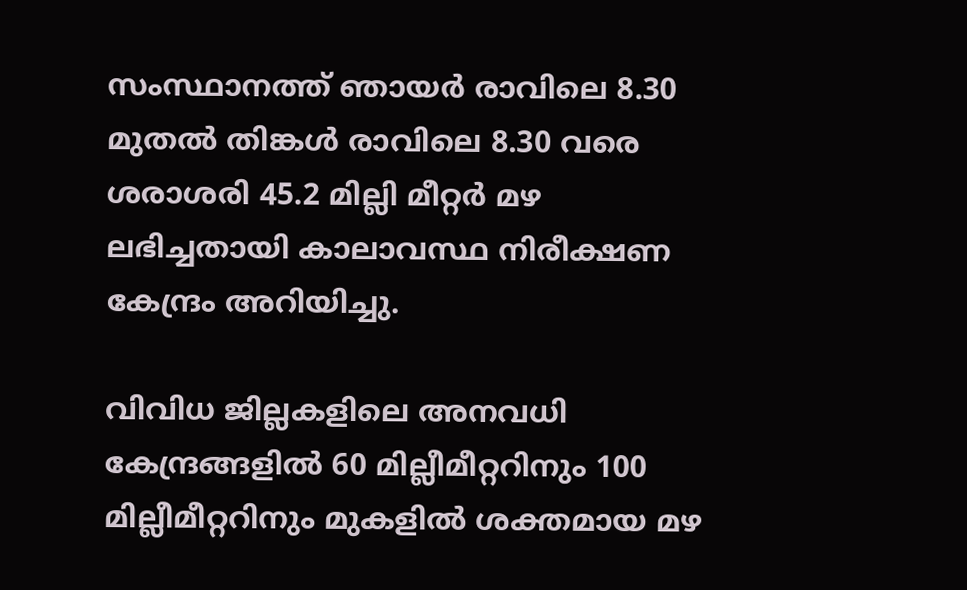സംസ്ഥാനത്ത് ഞായര്‍ രാവിലെ 8.30 മുതല്‍ തിങ്കള്‍ രാവിലെ 8.30 വരെ ശരാശരി 45.2 മില്ലി മീറ്റര്‍ മഴ ലഭിച്ചതായി കാലാവസ്ഥ നിരീക്ഷണ കേന്ദ്രം അറിയിച്ചു.

വിവിധ ജില്ലകളിലെ അനവധി കേന്ദ്രങ്ങളില്‍ 60 മില്ലീമീറ്ററിനും 100 മില്ലീമീറ്ററിനും മുകളില്‍ ശക്തമായ മഴ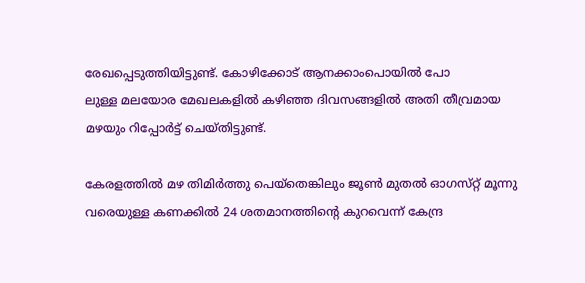രേഖപ്പെടുത്തിയിട്ടുണ്ട്. കോഴിക്കോട് ആനക്കാംപൊയില്‍ പോ
ലുള്ള മലയോര മേഖലകളില്‍ കഴിഞ്ഞ ദിവസങ്ങളില്‍ അതി തീവ്രമായ മഴയും റിപ്പോര്‍ട്ട് ചെയ്തിട്ടുണ്ട്.

കേരളത്തിൽ മഴ തിമിർത്തു പെയ്തെങ്കിലും ജൂൺ മുതൽ ഓഗസ്‌റ്റ് മൂന്നു വരെയുള്ള കണക്കിൽ 24 ശതമാനത്തിന്റെ കുറവെന്ന് കേന്ദ്ര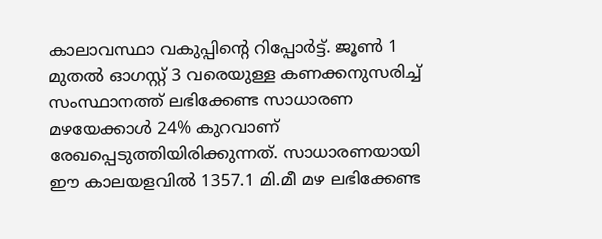കാലാവസ്ഥാ വകുപ്പിന്റെ റിപ്പോർട്ട്. ജൂൺ 1 മുതൽ ഓഗസ്റ്റ് 3 വരെയുള്ള കണക്കനുസരിച്ച് സംസ്ഥാനത്ത് ലഭിക്കേണ്ട സാധാരണ മഴയേക്കാൾ 24% കുറവാണ് രേഖപ്പെടുത്തിയിരിക്കുന്നത്. സാധാരണയായി ഈ കാലയളവിൽ 1357.1 മി.മീ മഴ ലഭിക്കേണ്ട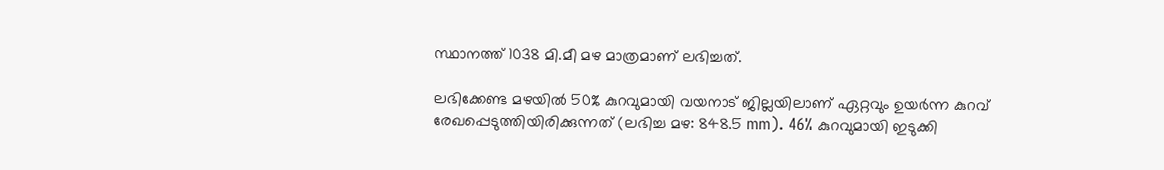സ്ഥാനത്ത് 1038 മി.മീ മഴ മാത്രമാണ് ലഭിച്ചത്.

ലഭിക്കേണ്ട മഴയിൽ 50% കുറവുമായി വയനാട് ജില്ലയിലാണ് ഏറ്റവും ഉയർന്ന കുറവ് രേഖപ്പെടുത്തിയിരിക്കുന്നത് (ലഭിച്ച മഴ: 848.5 mm). 46% കുറവുമായി ഇടുക്കി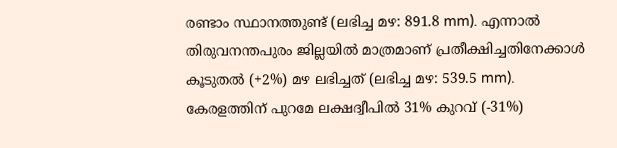രണ്ടാം സ്ഥാനത്തുണ്ട് (ലഭിച്ച മഴ: 891.8 mm). എന്നാൽ തിരുവനന്തപുരം ജില്ലയിൽ മാത്രമാണ് പ്രതീക്ഷിച്ചതിനേക്കാൾ കൂടുതൽ (+2%) മഴ ലഭിച്ചത് (ലഭിച്ച മഴ: 539.5 mm). കേരളത്തിന് പുറമേ ലക്ഷദ്വീപിൽ 31% കുറവ് (-31%)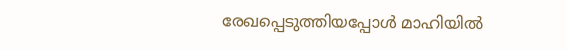രേഖപ്പെടുത്തിയപ്പോൾ മാഹിയിൽ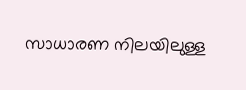സാധാരണ നിലയിലുള്ള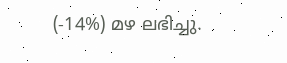(-14%) മഴ ലഭിച്ചു.